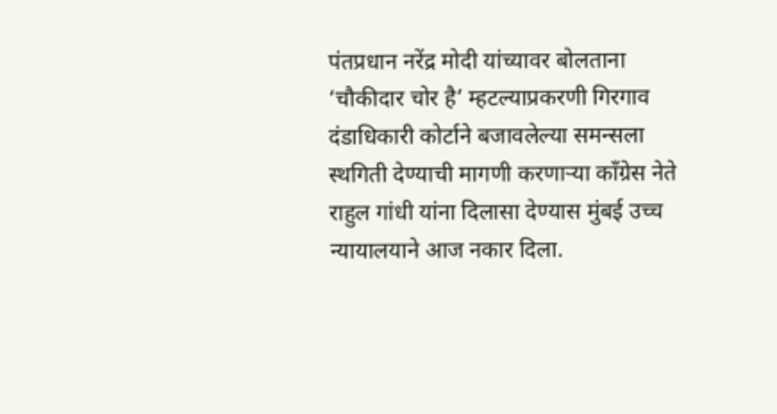पंतप्रधान नरेंद्र मोदी यांच्यावर बोलताना ‘चौकीदार चोर है’ म्हटल्याप्रकरणी गिरगाव दंडाधिकारी कोर्टाने बजावलेल्या समन्सला स्थगिती देण्याची मागणी करणाऱ्या काँग्रेस नेते राहुल गांधी यांना दिलासा देण्यास मुंबई उच्च न्यायालयाने आज नकार दिला.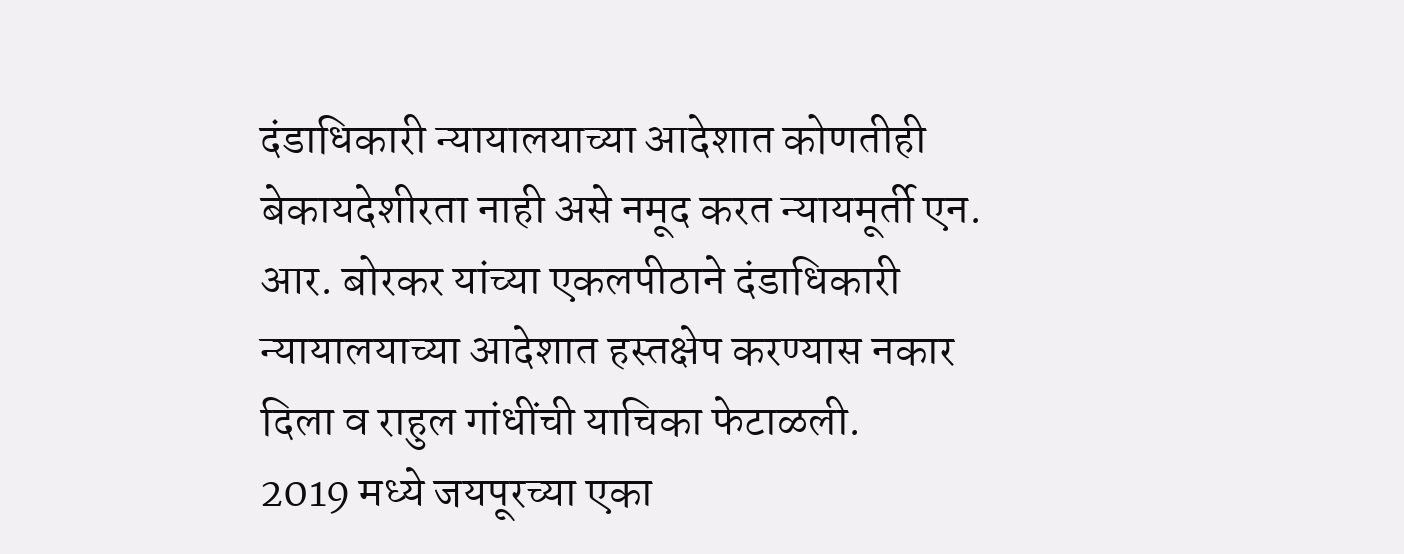दंडाधिकारी न्यायालयाच्या आदेशात कोणतीही बेकायदेशीरता नाही असे नमूद करत न्यायमूर्ती एन. आर. बोरकर यांच्या एकलपीठाने दंडाधिकारी न्यायालयाच्या आदेशात हस्तक्षेप करण्यास नकार दिला व राहुल गांधींची याचिका फेटाळली.
2019 मध्ये जयपूरच्या एका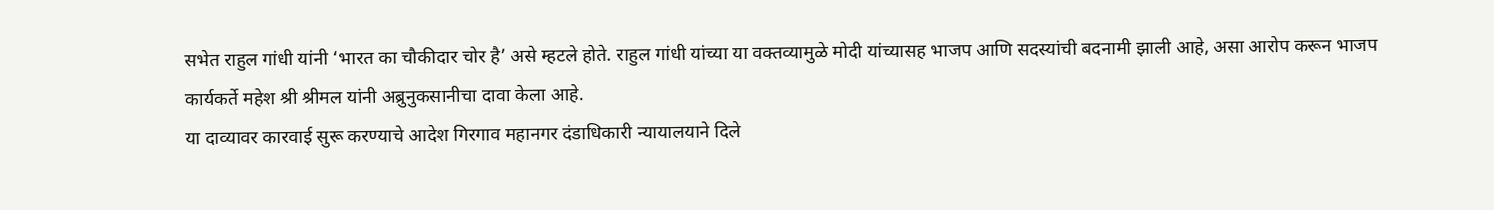सभेत राहुल गांधी यांनी ‘भारत का चौकीदार चोर है’ असे म्हटले होते. राहुल गांधी यांच्या या वक्तव्यामुळे मोदी यांच्यासह भाजप आणि सदस्यांची बदनामी झाली आहे, असा आरोप करून भाजप कार्यकर्ते महेश श्री श्रीमल यांनी अब्रुनुकसानीचा दावा केला आहे.
या दाव्यावर कारवाई सुरू करण्याचे आदेश गिरगाव महानगर दंडाधिकारी न्यायालयाने दिले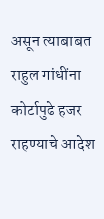असून त्याबाबत राहुल गांधींना कोर्टापुढे हजर राहण्याचे आदेश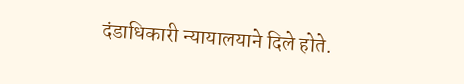दंडाधिकारी न्यायालयाने दिले होते.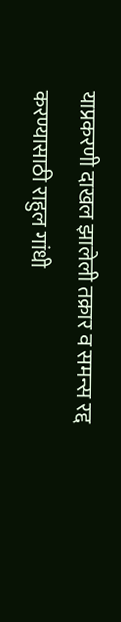याप्रकरणी दाखल झालेली तक्रार व समन्स रद्द करण्यासाठी राहुल गांधी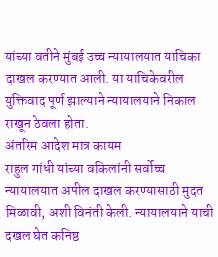यांच्या वतीने मुंबई उच्च न्यायालयात याचिका दाखल करण्यात आली. या याचिकेवरील युक्तिवाद पूर्ण झाल्याने न्यायालयाने निकाल राखून ठेवला होता.
अंतरिम आदेश मात्र कायम
राहुल गांधी यांच्या वकिलांनी सर्वोच्च न्यायालयात अपील दाखल करण्यासाठी मुदत मिळावी, अशी विनंती केली. न्यायालयाने याची दखल घेत कनिष्ठ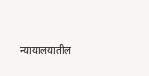न्यायालयातील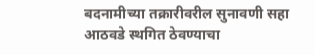बदनामीच्या तक्रारीवरील सुनावणी सहा आठवडे स्थगित ठेवण्याचा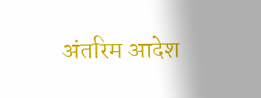अंतरिम आदेश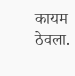कायम ठेवला.